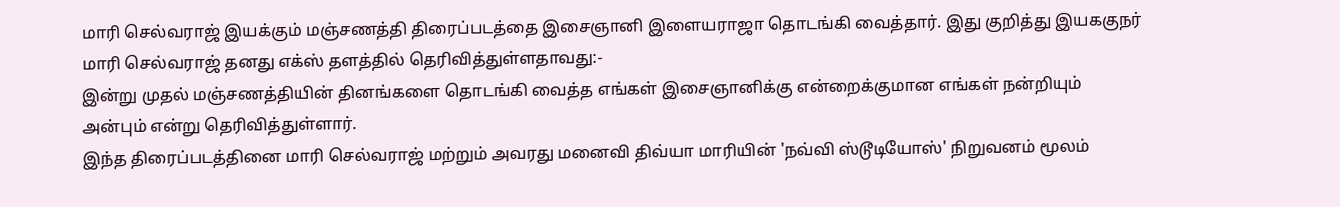மாரி செல்வராஜ் இயக்கும் மஞ்சணத்தி திரைப்படத்தை இசைஞானி இளையராஜா தொடங்கி வைத்தார். இது குறித்து இயககுநர் மாரி செல்வராஜ் தனது எக்ஸ் தளத்தில் தெரிவித்துள்ளதாவது:-
இன்று முதல் மஞ்சணத்தியின் தினங்களை தொடங்கி வைத்த எங்கள் இசைஞானிக்கு என்றைக்குமான எங்கள் நன்றியும் அன்பும் என்று தெரிவித்துள்ளார்.
இந்த திரைப்படத்தினை மாரி செல்வராஜ் மற்றும் அவரது மனைவி திவ்யா மாரியின் 'நவ்வி ஸ்டூடியோஸ்' நிறுவனம் மூலம்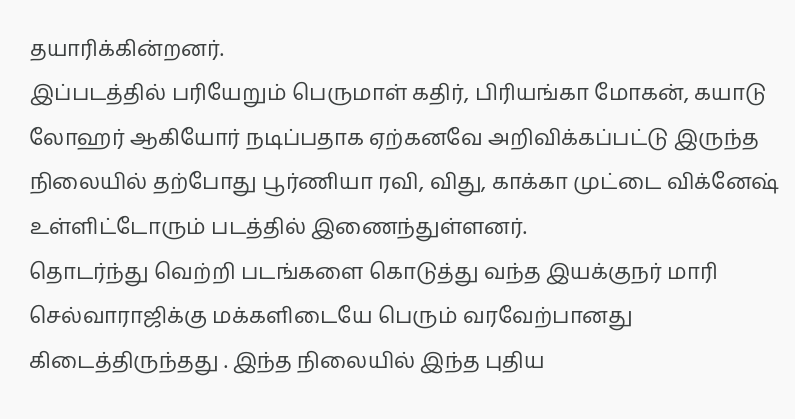தயாரிக்கின்றனர்.
இப்படத்தில் பரியேறும் பெருமாள் கதிர், பிரியங்கா மோகன், கயாடு லோஹர் ஆகியோர் நடிப்பதாக ஏற்கனவே அறிவிக்கப்பட்டு இருந்த நிலையில் தற்போது பூர்ணியா ரவி, விது, காக்கா முட்டை விக்னேஷ் உள்ளிட்டோரும் படத்தில் இணைந்துள்ளனர்.
தொடர்ந்து வெற்றி படங்களை கொடுத்து வந்த இயக்குநர் மாரி செல்வாராஜிக்கு மக்களிடையே பெரும் வரவேற்பானது கிடைத்திருந்தது . இந்த நிலையில் இந்த புதிய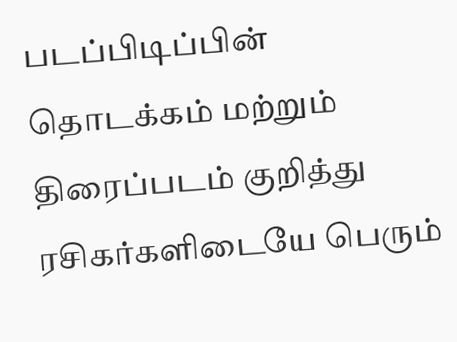படப்பிடிப்பின் தொடக்கம் மற்றும் திரைப்படம் குறித்து ரசிகர்களிடையே பெரும்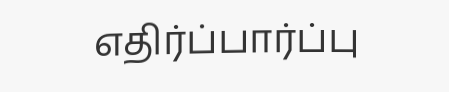எதிர்ப்பார்ப்பு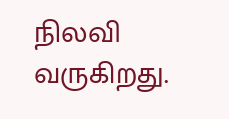நிலவி வருகிறது.